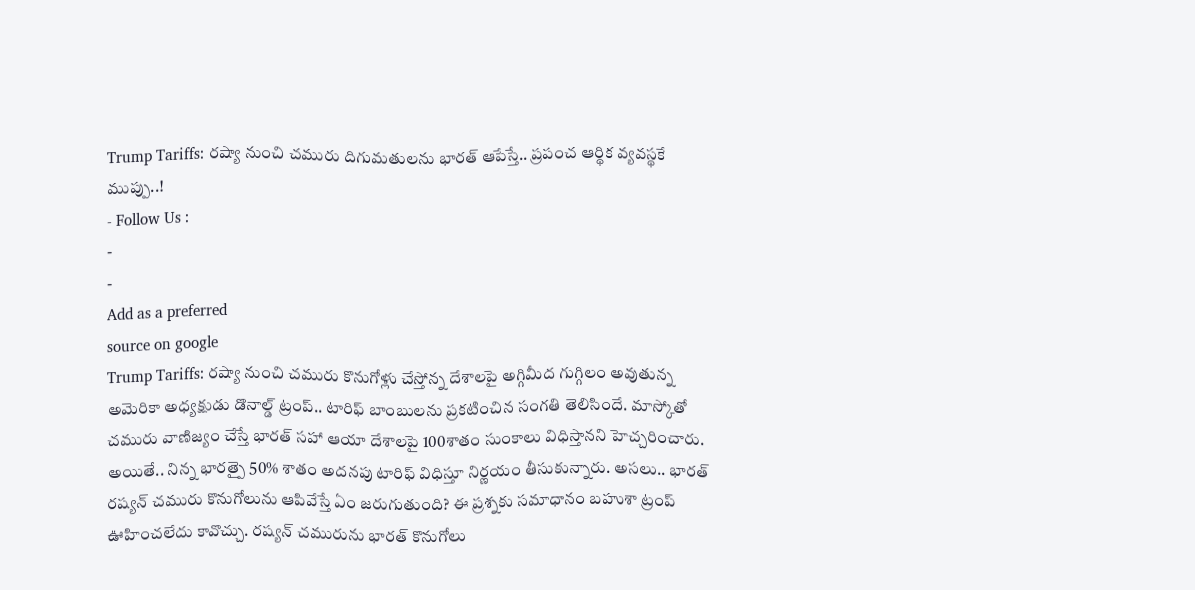Trump Tariffs: రష్యా నుంచి చమురు దిగుమతులను భారత్ ఆపేస్తే.. ప్రపంచ ఆర్థిక వ్యవస్థకే ముప్పు..!
- Follow Us :
-
-
Add as a preferred
source on google
Trump Tariffs: రష్యా నుంచి చమురు కొనుగోళ్లు చేస్తోన్న దేశాలపై అగ్గిమీద గుగ్గిలం అవుతున్న అమెరికా అధ్యక్షుడు డొనాల్డ్ ట్రంప్.. టారిఫ్ బాంబులను ప్రకటించిన సంగతి తెలిసిందే. మాస్కోతో చమురు వాణిజ్యం చేస్తే భారత్ సహా ఆయా దేశాలపై 100శాతం సుంకాలు విధిస్తానని హెచ్చరించారు. అయితే.. నిన్న భారత్పై 50% శాతం అదనపు టారిఫ్ విధిస్తూ నిర్ణయం తీసుకున్నారు. అసలు.. భారత్ రష్యన్ చమురు కొనుగోలును ఆపివేస్తే ఏం జరుగుతుంది? ఈ ప్రశ్నకు సమాధానం బహుశా ట్రంప్ ఊహించలేదు కావొచ్చు. రష్యన్ చమురును భారత్ కొనుగోలు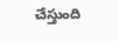చేస్తుంది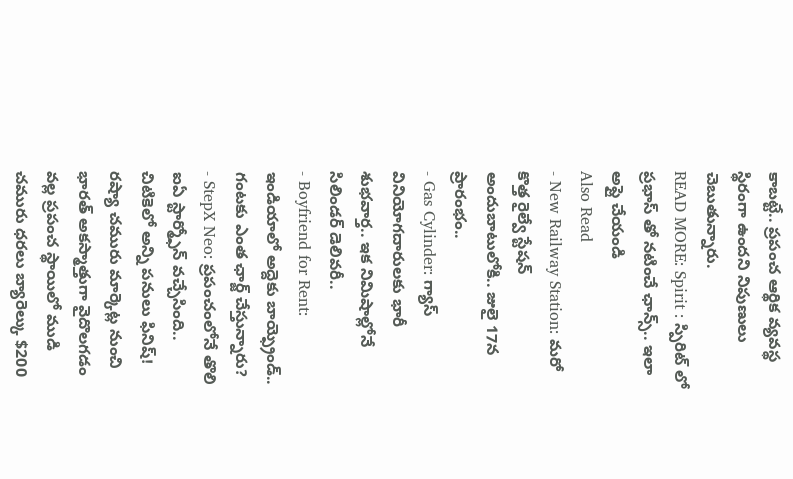కాబట్టే.. ప్రపంచ ఆర్థిక వ్యవస్థ స్థిరంగా ఉందని నిపుణులు చెబుతున్నారు.
READ MORE: Spirit : స్పిరిట్ లో ప్రభాస్ తో నటించే ఛాన్స్.. ఇలా అప్లై చేయండి
Also Read
- New Railway Station: మరో కొత్త రైల్వే స్టేషన్ అందుబాటులోకి.. జులై 17న ప్రారంభం..
- Gas Cylinder: గ్యాస్ వినియోగదారులకు భారీ శుభవార్త.. ఇక నిమిషాల్లోనే సిలిండర్ డెలివరీ..
- Boyfriend for Rent: ఇండియాలో అద్దెకు బాయ్ఫ్రెండ్.. గంటకు ఎంత ఛార్జ్ చేస్తున్నారు?
- StepX Neo: ప్రపంచంలోనే తొలి ఐఏ స్టార్మ్ఫోన్ వచ్చేసింది.. చిటికెలో అన్ని పనులు ఫినిష్!
రష్యా చమురు మార్కెట్ల నుంచి భారత్ అకస్మాత్తుగా వైదొలగడం వల్ల ప్రపంచ స్థాయిలో ముడి చమురు ధరలు బ్యారెల్కు $200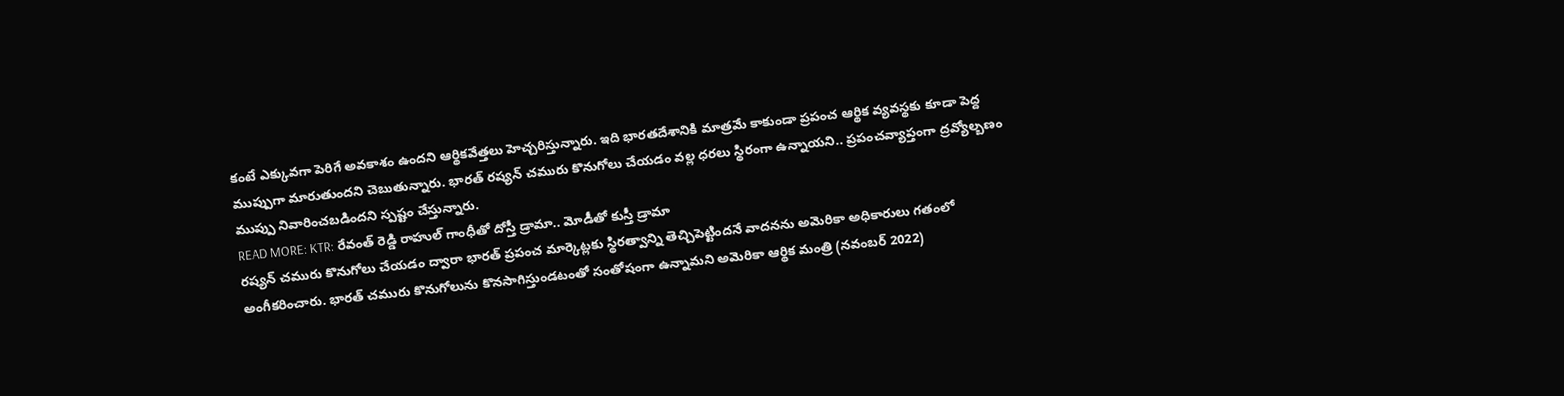కంటే ఎక్కువగా పెరిగే అవకాశం ఉందని ఆర్థికవేత్తలు హెచ్చరిస్తున్నారు. ఇది భారతదేశానికి మాత్రమే కాకుండా ప్రపంచ ఆర్థిక వ్యవస్థకు కూడా పెద్ద ముప్పుగా మారుతుందని చెబుతున్నారు. భారత్ రష్యన్ చమురు కొనుగోలు చేయడం వల్ల ధరలు స్థిరంగా ఉన్నాయని.. ప్రపంచవ్యాప్తంగా ద్రవ్యోల్బణం ముప్పు నివారించబడిందని స్పష్టం చేస్తున్నారు.
READ MORE: KTR: రేవంత్ రెడ్డి రాహుల్ గాంధీతో దోస్తీ డ్రామా.. మోడీతో కుస్తీ డ్రామా
రష్యన్ చమురు కొనుగోలు చేయడం ద్వారా భారత్ ప్రపంచ మార్కెట్లకు స్థిరత్వాన్ని తెచ్చిపెట్టిందనే వాదనను అమెరికా అధికారులు గతంలో అంగీకరించారు. భారత్ చమురు కొనుగోలును కొనసాగిస్తుండటంతో సంతోషంగా ఉన్నామని అమెరికా ఆర్థిక మంత్రి (నవంబర్ 2022)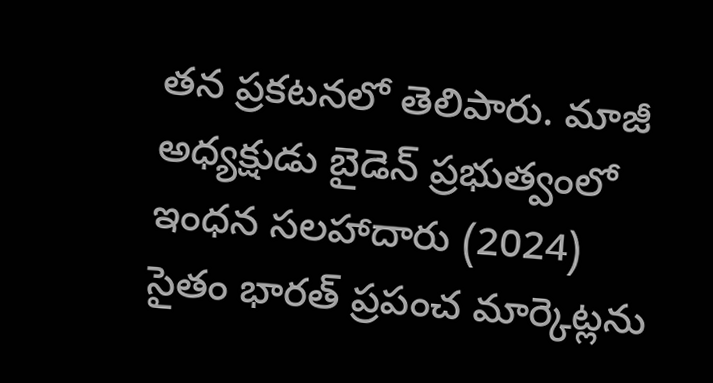తన ప్రకటనలో తెలిపారు. మాజీ అధ్యక్షుడు బైడెన్ ప్రభుత్వంలో ఇంధన సలహాదారు (2024) సైతం భారత్ ప్రపంచ మార్కెట్లను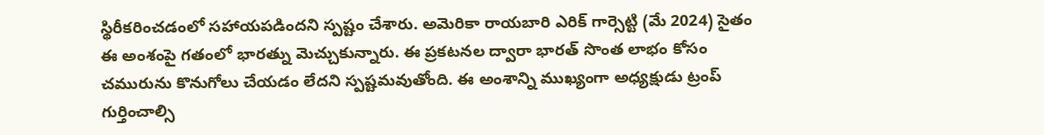స్థిరీకరించడంలో సహాయపడిందని స్పష్టం చేశారు. అమెరికా రాయబారి ఎరిక్ గార్సెట్టి (మే 2024) సైతం ఈ అంశంపై గతంలో భారత్ను మెచ్చుకున్నారు. ఈ ప్రకటనల ద్వారా భారత్ సొంత లాభం కోసం చమురును కొనుగోలు చేయడం లేదని స్పష్టమవుతోంది. ఈ అంశాన్ని ముఖ్యంగా అధ్యక్షుడు ట్రంప్ గుర్తించాల్సి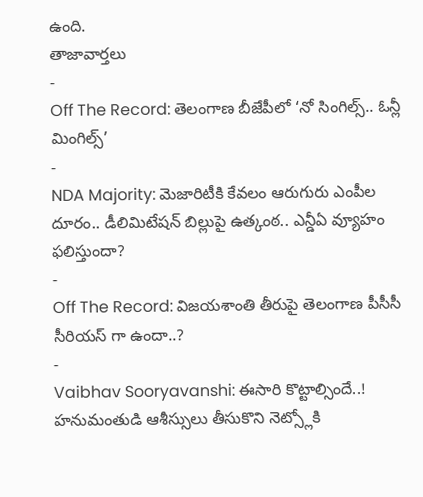ఉంది.
తాజావార్తలు
-
Off The Record: తెలంగాణ బీజేపీలో ‘నో సింగిల్స్.. ఓన్లీ మింగిల్స్’
-
NDA Majority: మెజారిటీకి కేవలం ఆరుగురు ఎంపీల దూరం.. డీలిమిటేషన్ బిల్లుపై ఉత్కంఠ.. ఎన్డీఏ వ్యూహం ఫలిస్తుందా?
-
Off The Record: విజయశాంతి తీరుపై తెలంగాణ పీసీసీ సీరియస్ గా ఉందా..?
-
Vaibhav Sooryavanshi: ఈసారి కొట్టాల్సిందే..! హనుమంతుడి ఆశీస్సులు తీసుకొని నెట్స్లోకి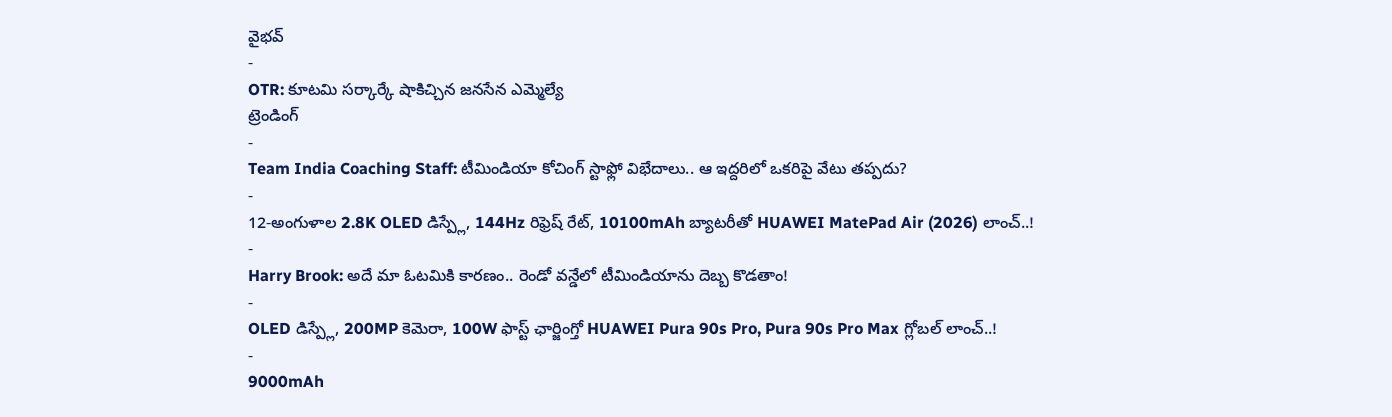వైభవ్
-
OTR: కూటమి సర్కార్కే షాకిచ్చిన జనసేన ఎమ్మెల్యే
ట్రెండింగ్
-
Team India Coaching Staff: టీమిండియా కోచింగ్ స్టాఫ్లో విభేదాలు.. ఆ ఇద్దరిలో ఒకరిపై వేటు తప్పదు?
-
12-అంగుళాల 2.8K OLED డిస్ప్లే, 144Hz రిఫ్రెష్ రేట్, 10100mAh బ్యాటరీతో HUAWEI MatePad Air (2026) లాంచ్..!
-
Harry Brook: అదే మా ఓటమికి కారణం.. రెండో వన్డేలో టీమిండియాను దెబ్బ కొడతాం!
-
OLED డిస్ప్లే, 200MP కెమెరా, 100W ఫాస్ట్ ఛార్జింగ్తో HUAWEI Pura 90s Pro, Pura 90s Pro Max గ్లోబల్ లాంచ్..!
-
9000mAh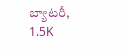బ్యాటరీ, 1.5K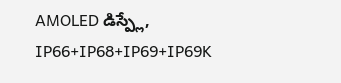AMOLED డిస్ప్లే, IP66+IP68+IP69+IP69K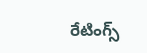రేటింగ్స్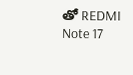తో REDMI Note 17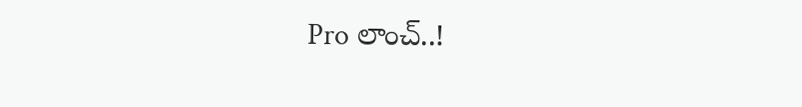Pro లాంచ్..!